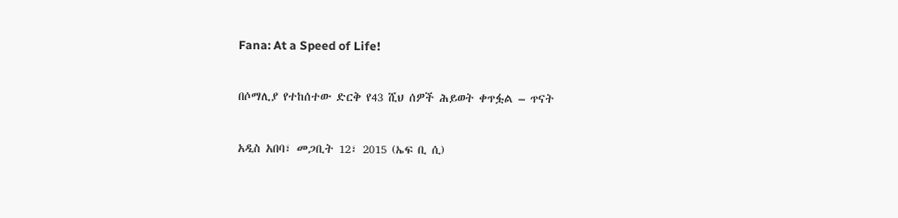Fana: At a Speed of Life!

በሶማሊያ የተከሰተው ድርቅ የ43 ሺህ ሰዎች ሕይወት ቀጥፏል – ጥናት

አዲስ አበባ፣ መጋቢት 12፣ 2015 (ኤፍ ቢ ሲ)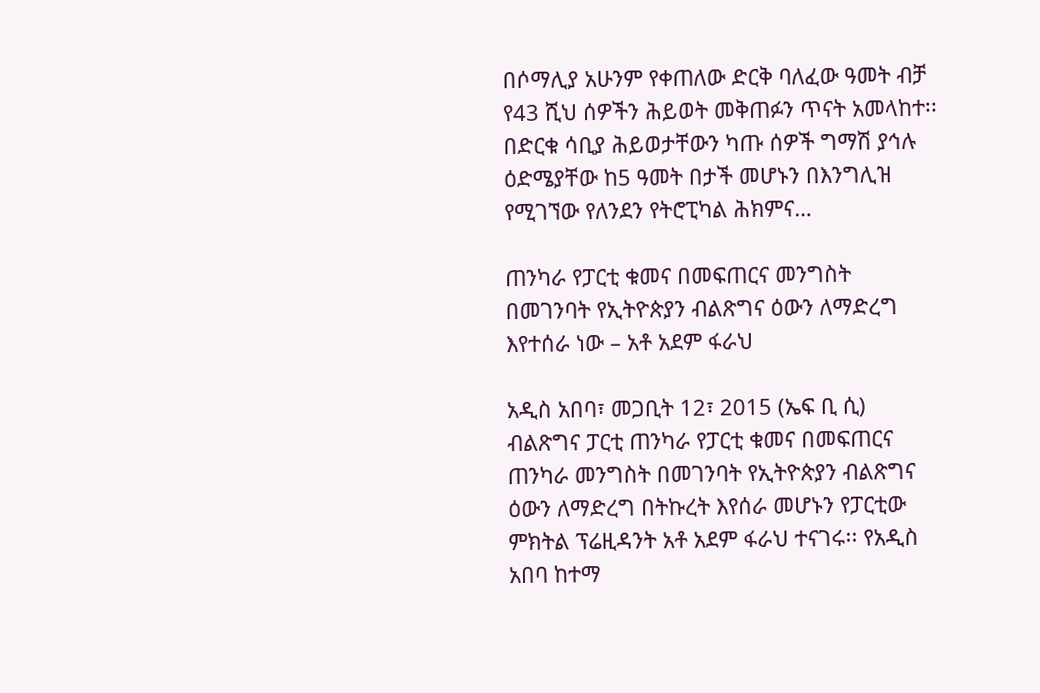በሶማሊያ አሁንም የቀጠለው ድርቅ ባለፈው ዓመት ብቻ የ43 ሺህ ሰዎችን ሕይወት መቅጠፉን ጥናት አመላከተ፡፡ በድርቁ ሳቢያ ሕይወታቸውን ካጡ ሰዎች ግማሽ ያኅሉ ዕድሜያቸው ከ5 ዓመት በታች መሆኑን በእንግሊዝ የሚገኘው የለንደን የትሮፒካል ሕክምና…

ጠንካራ የፓርቲ ቁመና በመፍጠርና መንግስት በመገንባት የኢትዮጵያን ብልጽግና ዕውን ለማድረግ እየተሰራ ነው – አቶ አደም ፋራህ

አዲስ አበባ፣ መጋቢት 12፣ 2015 (ኤፍ ቢ ሲ) ብልጽግና ፓርቲ ጠንካራ የፓርቲ ቁመና በመፍጠርና ጠንካራ መንግስት በመገንባት የኢትዮጵያን ብልጽግና ዕውን ለማድረግ በትኩረት እየሰራ መሆኑን የፓርቲው ምክትል ፕሬዚዳንት አቶ አደም ፋራህ ተናገሩ፡፡ የአዲስ አበባ ከተማ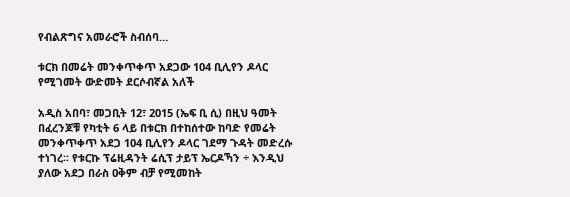የብልጽግና አመራሮች ስብሰባ…

ቱርክ በመሬት መንቀጥቀጥ አደጋው 104 ቢሊየን ዶላር የሚገመት ውድመት ደርሶብኛል አለች

አዲስ አበባ፣ መጋቢት 12፣ 2015 (ኤፍ ቢ ሲ) በዚህ ዓመት በፈረንጆቹ የካቲት 6 ላይ በቱርክ በተከሰተው ከባድ የመሬት መንቀጥቀጥ አደጋ 104 ቢሊየን ዶላር ገደማ ጉዳት መድረሱ ተነገረ፡፡ የቱርኩ ፕሬዚዳንት ሬሲፕ ታይፕ ኤርዶኻን ÷ እንዲህ ያለው አደጋ በራስ ዐቅም ብቻ የሚመከት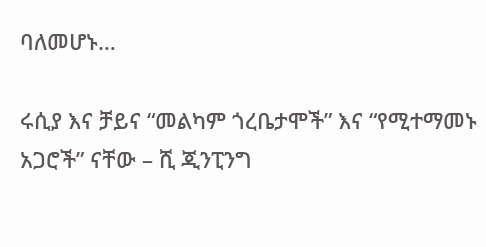ባለመሆኑ…

ሩሲያ እና ቻይና “መልካም ጎረቤታሞች” እና “የሚተማመኑ አጋሮች” ናቸው – ሺ ጂንፒንግ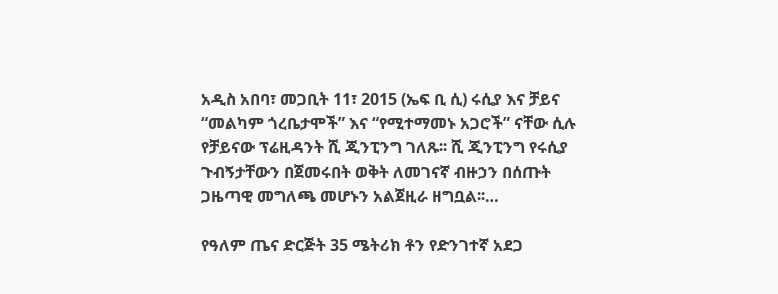አዲስ አበባ፣ መጋቢት 11፣ 2015 (ኤፍ ቢ ሲ) ሩሲያ እና ቻይና “መልካም ጎረቤታሞች” እና “የሚተማመኑ አጋሮች” ናቸው ሲሉ የቻይናው ፕሬዚዳንት ሺ ጂንፒንግ ገለጹ፡፡ ሺ ጂንፒንግ የሩሲያ ጉብኝታቸውን በጀመሩበት ወቅት ለመገናኛ ብዙኃን በሰጡት ጋዜጣዊ መግለጫ መሆኑን አልጀዚራ ዘግቧል፡፡…

የዓለም ጤና ድርጅት 35 ሜትሪክ ቶን የድንገተኛ አደጋ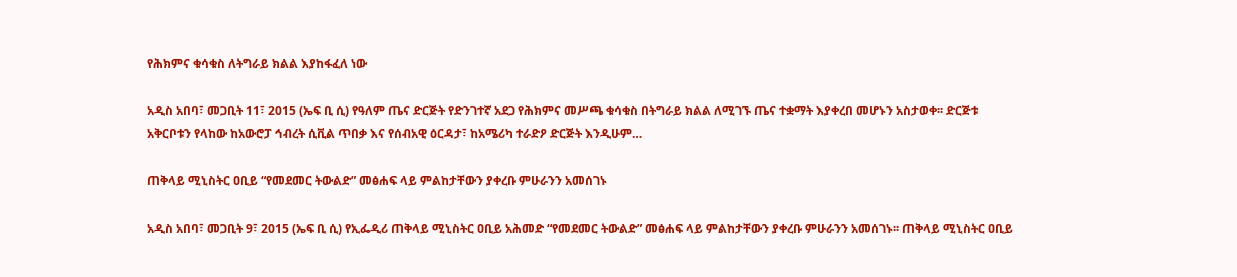የሕክምና ቁሳቁስ ለትግራይ ክልል እያከፋፈለ ነው

አዲስ አበባ፣ መጋቢት 11፣ 2015 (ኤፍ ቢ ሲ) የዓለም ጤና ድርጅት የድንገተኛ አደጋ የሕክምና መሥጫ ቁሳቁስ በትግራይ ክልል ለሚገኙ ጤና ተቋማት እያቀረበ መሆኑን አስታወቀ፡፡ ድርጅቱ አቅርቦቱን የላከው ከአውሮፓ ኅብረት ሲቪል ጥበቃ እና የሰብአዊ ዕርዳታ፣ ከአሜሪካ ተራድዖ ድርጅት እንዲሁም…

ጠቅላይ ሚኒስትር ዐቢይ “የመደመር ትውልድ” መፅሐፍ ላይ ምልከታቸውን ያቀረቡ ምሁራንን አመሰገኑ

አዲስ አበባ፣ መጋቢት 9፣ 2015 (ኤፍ ቢ ሲ) የኢፌዲሪ ጠቅላይ ሚኒስትር ዐቢይ አሕመድ “የመደመር ትውልድ” መፅሐፍ ላይ ምልከታቸውን ያቀረቡ ምሁራንን አመሰገኑ፡፡ ጠቅላይ ሚኒስትር ዐቢይ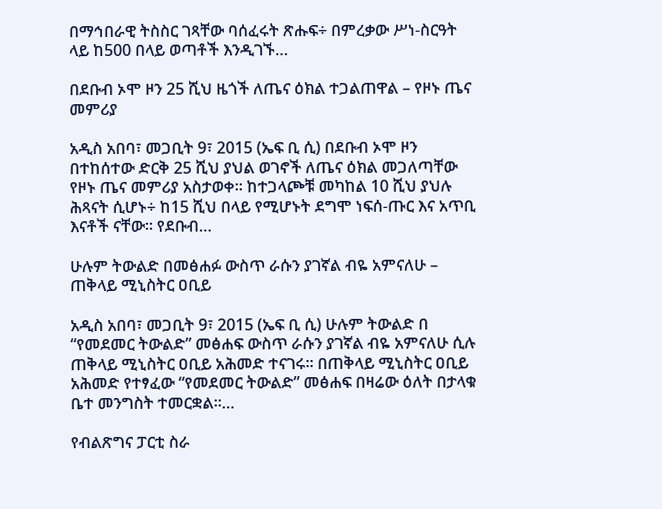በማኅበራዊ ትስስር ገጻቸው ባሰፈሩት ጽሑፍ÷ በምረቃው ሥነ-ስርዓት ላይ ከ500 በላይ ወጣቶች እንዲገኙ…

በደቡብ ኦሞ ዞን 25 ሺህ ዜጎች ለጤና ዕክል ተጋልጠዋል – የዞኑ ጤና መምሪያ

አዲስ አበባ፣ መጋቢት 9፣ 2015 (ኤፍ ቢ ሲ) በደቡብ ኦሞ ዞን በተከሰተው ድርቅ 25 ሺህ ያህል ወገኖች ለጤና ዕክል መጋለጣቸው የዞኑ ጤና መምሪያ አስታወቀ፡፡ ከተጋላጮቹ መካከል 10 ሺህ ያህሉ ሕጻናት ሲሆኑ÷ ከ15 ሺህ በላይ የሚሆኑት ደግሞ ነፍሰ-ጡር እና አጥቢ እናቶች ናቸው። የደቡብ…

ሁሉም ትውልድ በመፅሐፉ ውስጥ ራሱን ያገኛል ብዬ አምናለሁ – ጠቅላይ ሚኒስትር ዐቢይ

አዲስ አበባ፣ መጋቢት 9፣ 2015 (ኤፍ ቢ ሲ) ሁሉም ትውልድ በ “የመደመር ትውልድ” መፅሐፍ ውስጥ ራሱን ያገኛል ብዬ አምናለሁ ሲሉ ጠቅላይ ሚኒስትር ዐቢይ አሕመድ ተናገሩ፡፡ በጠቅላይ ሚኒስትር ዐቢይ አሕመድ የተፃፈው “የመደመር ትውልድ” መፅሐፍ በዛሬው ዕለት በታላቁ ቤተ መንግስት ተመርቋል፡፡…

የብልጽግና ፓርቲ ስራ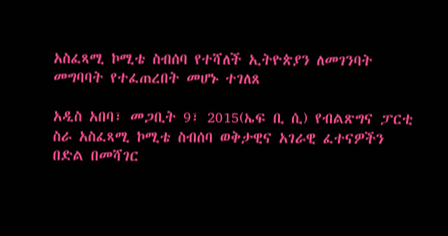አስፈጻሚ ኮሚቴ ስብሰባ የተሻለች ኢትዮጵያን ለመገንባት መግባባት የተፈጠረበት መሆኑ ተገለጸ

አዲስ አበባ፣ መጋቢት 9፣ 2015(ኤፍ ቢ ሲ) የብልጽግና ፓርቲ ስራ አስፈጻሚ ኮሚቴ ስብሰባ ወቅታዊና አገራዊ ፈተናዎችን በድል በመሻገር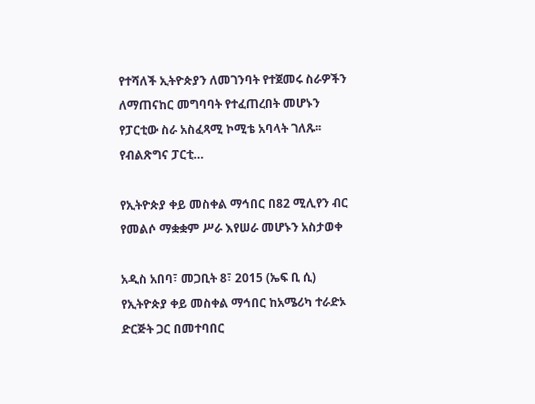የተሻለች ኢትዮጵያን ለመገንባት የተጀመሩ ስራዎችን ለማጠናከር መግባባት የተፈጠረበት መሆኑን የፓርቲው ስራ አስፈጻሚ ኮሚቴ አባላት ገለጹ፡፡ የብልጽግና ፓርቲ…

የኢትዮጵያ ቀይ መስቀል ማኅበር በ82 ሚሊየን ብር የመልሶ ማቋቋም ሥራ እየሠራ መሆኑን አስታወቀ

አዲስ አበባ፣ መጋቢት 8፣ 2015 (ኤፍ ቢ ሲ) የኢትዮጵያ ቀይ መስቀል ማኅበር ከአሜሪካ ተራድኦ ድርጅት ጋር በመተባበር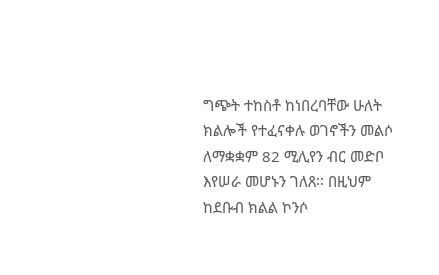ግጭት ተከስቶ ከነበረባቸው ሁለት ክልሎች የተፈናቀሉ ወገኖችን መልሶ ለማቋቋም 82 ሚሊየን ብር መድቦ እየሠራ መሆኑን ገለጸ፡፡ በዚህም ከደቡብ ክልል ኮንሶ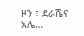ዞን ፣ ደራሼና አሌ…